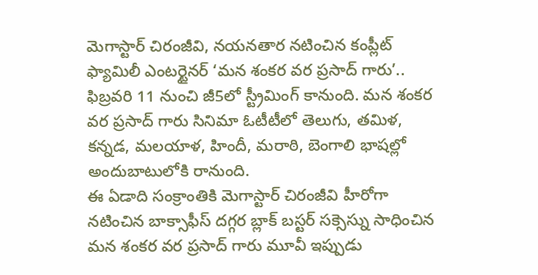మెగాస్టార్ చిరంజీవి, నయనతార నటించిన కంప్లీట్ ఫ్యామిలీ ఎంటర్టైనర్ ‘మన శంకర వర ప్రసాద్ గారు’.. ఫిబ్రవరి 11 నుంచి జీ5లో స్ట్రీమింగ్ కానుంది. మన శంకర వర ప్రసాద్ గారు సినిమా ఓటీటీలో తెలుగు, తమిళ, కన్నడ, మలయాళ, హిందీ, మరాఠి, బెంగాలి భాషల్లో అందుబాటులోకి రానుంది.
ఈ ఏడాది సంక్రాంతికి మెగాస్టార్ చిరంజీవి హీరోగా నటించిన బాక్సాఫీస్ దగ్గర బ్లాక్ బస్టర్ సక్సెస్ను సాధించిన మన శంకర వర ప్రసాద్ గారు మూవీ ఇప్పుడు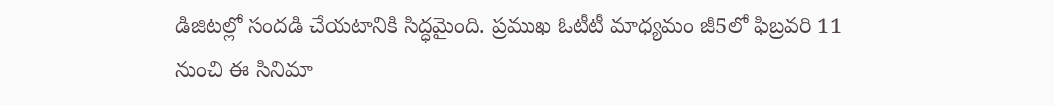డిజిటల్లో సందడి చేయటానికి సిద్ధమైంది. ప్రముఖ ఓటీటీ మాధ్యమం జీ5లో ఫిబ్రవరి 11 నుంచి ఈ సినిమా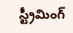స్ట్రీమింగ్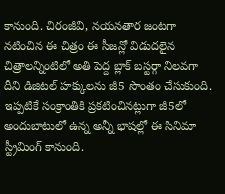కానుంది. చిరంజీవి, నయనతార జంటగా నటించిన ఈ చిత్రం ఈ సీజన్లో విడుదలైన చిత్రాలన్నింటిలో అతి పెద్ద బ్లాక్ బస్టర్గా నిలవగా దీని డిజిటల్ హక్కులను జీ5 సొంతం చేసుకుంది. ఇప్పటికే సంక్రాంతికి ప్రకటించినట్లుగా జీ5లో అందుబాటులో ఉన్న అన్నీ భాషల్లో ఈ సినిమా స్ట్రీమింగ్ కానుంది.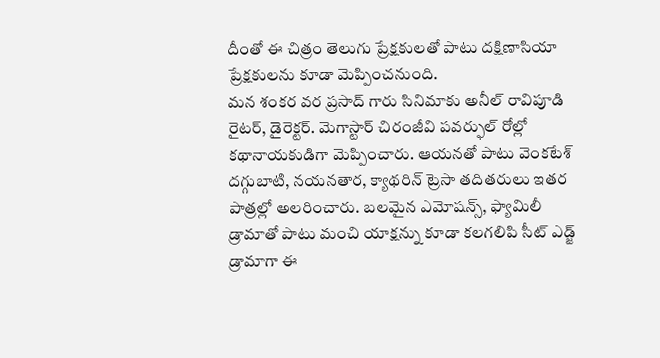దీంతో ఈ చిత్రం తెలుగు ప్రేక్షకులతో పాటు దక్షిణాసియా ప్రేక్షకులను కూడా మెప్పించనుంది.
మన శంకర వర ప్రసాద్ గారు సినిమాకు అనీల్ రావిపూడి రైటర్, డైరెక్టర్. మెగాస్టార్ చిరంజీవి పవర్ఫుల్ రోల్లో కథానాయకుడిగా మెప్పించారు. ఆయనతో పాటు వెంకటేశ్ దగ్గుబాటి, నయనతార, క్యాథరిన్ ట్రెసా తదితరులు ఇతర పాత్రల్లో అలరించారు. బలమైన ఎమోషన్స్, ఫ్యామిలీ డ్రామాతో పాటు మంచి యాక్షన్ను కూడా కలగలిపి సీట్ ఎడ్జ్ డ్రామాగా ఈ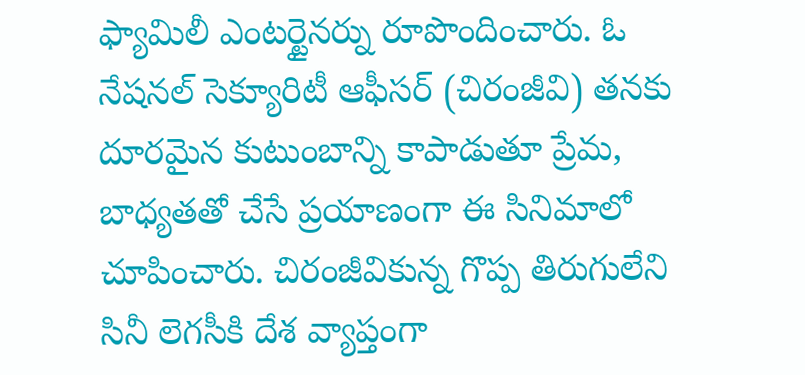ఫ్యామిలీ ఎంటర్టైనర్ను రూపొందించారు. ఓ నేషనల్ సెక్యూరిటీ ఆఫీసర్ (చిరంజీవి) తనకు దూరమైన కుటుంబాన్ని కాపాడుతూ ప్రేమ, బాధ్యతతో చేసే ప్రయాణంగా ఈ సినిమాలో చూపించారు. చిరంజీవికున్న గొప్ప తిరుగులేని సినీ లెగసీకి దేశ వ్యాప్తంగా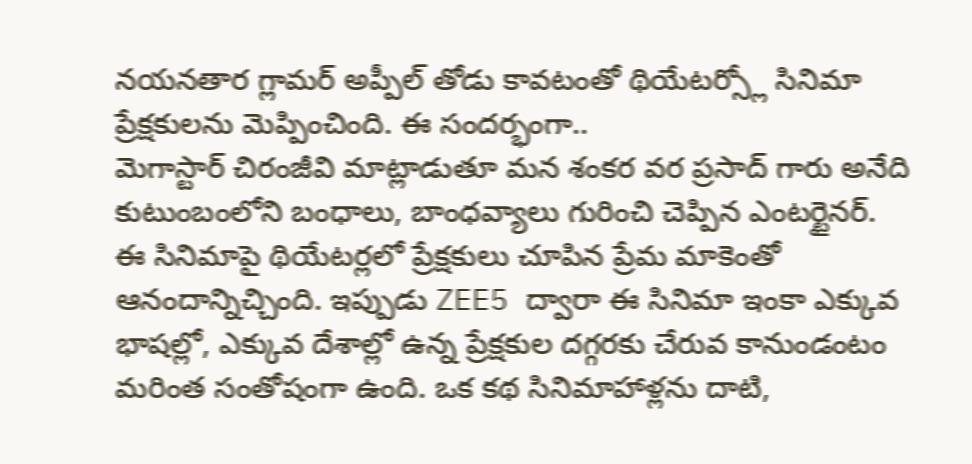నయనతార గ్లామర్ అప్పీల్ తోడు కావటంతో థియేటర్స్లో సినిమా ప్రేక్షకులను మెప్పించింది. ఈ సందర్భంగా..
మెగాస్టార్ చిరంజీవి మాట్లాడుతూ మన శంకర వర ప్రసాద్ గారు అనేది కుటుంబంలోని బంధాలు, బాంధవ్యాలు గురించి చెప్పిన ఎంటర్టైనర్. ఈ సినిమాపై థియేటర్లలో ప్రేక్షకులు చూపిన ప్రేమ మాకెంతో ఆనందాన్నిచ్చింది. ఇప్పుడు ZEE5 ద్వారా ఈ సినిమా ఇంకా ఎక్కువ భాషల్లో, ఎక్కువ దేశాల్లో ఉన్న ప్రేక్షకుల దగ్గరకు చేరువ కానుండంటం మరింత సంతోషంగా ఉంది. ఒక కథ సినిమాహాళ్లను దాటి,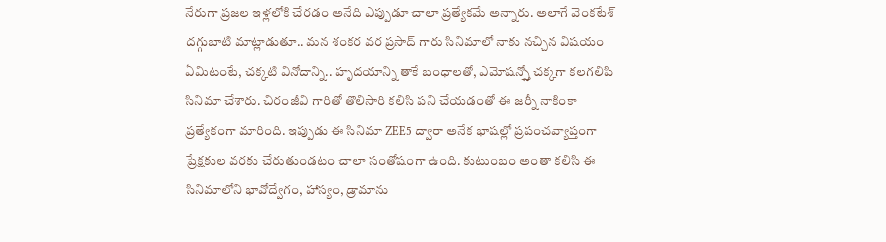నేరుగా ప్రజల ఇళ్లలోకి చేరడం అనేది ఎప్పుడూ చాలా ప్రత్యేకమే అన్నారు. అలాగే వెంకటేశ్ దగ్గుబాటి మాట్లాడుతూ.. మన శంకర వర ప్రసాద్ గారు సినిమాలో నాకు నచ్చిన విషయం ఏమిటంటే, చక్కటి వినోదాన్ని.. హృదయాన్ని తాకే బంధాలతో, ఎమోషన్స్తో చక్కగా కలగలిపి సినిమా చేశారు. చిరంజీవి గారితో తొలిసారి కలిసి పని చేయడంతో ఈ జర్నీ నాకింకా ప్రత్యేకంగా మారింది. ఇప్పుడు ఈ సినిమా ZEE5 ద్వారా అనేక భాషల్లో ప్రపంచవ్యాప్తంగా ప్రేక్షకుల వరకు చేరుతుండటం చాలా సంతోషంగా ఉంది. కుటుంబం అంతా కలిసి ఈ సినిమాలోని భావోద్వేగం, హాస్యం, డ్రామాను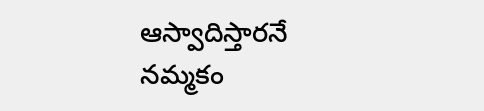ఆస్వాదిస్తారనే నమ్మకం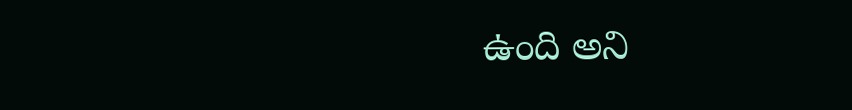ఉంది అని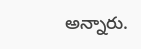అన్నారు.